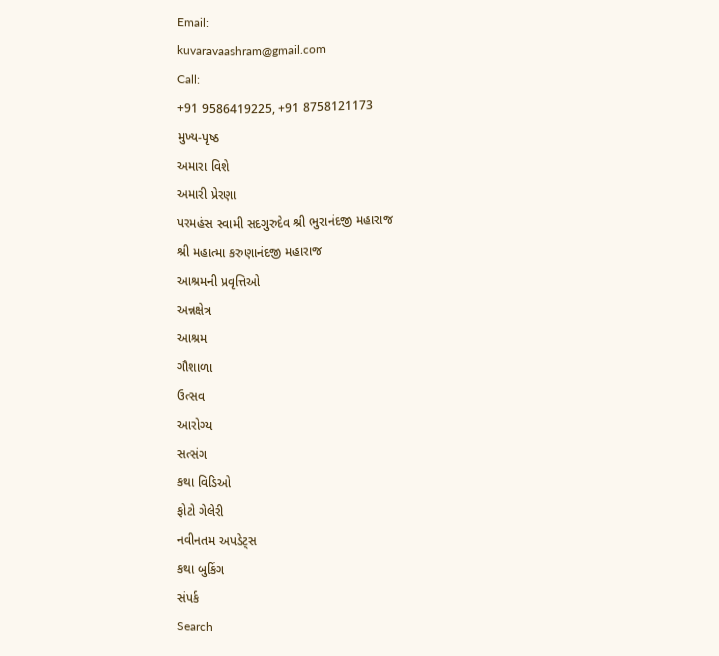Email:
kuvaravaashram@gmail.com
Call:
+91 9586419225, +91 8758121173
મુખ્ય-પૃષ્ઠ
અમારા વિશે
અમારી પ્રેરણા
પરમહંસ સ્વામી સદગુરુદેવ શ્રી ભુરાનંદજી મહારાજ
શ્રી મહાત્મા કરુણાનંદજી મહારાજ
આશ્રમની પ્રવૃત્તિઓ
અન્નક્ષેત્ર
આશ્રમ
ગૌશાળા
ઉત્સવ
આરોગ્ય
સત્સંગ
કથા વિડિઓ
ફોટો ગેલેરી
નવીનતમ અપડેટ્સ
કથા બુકિંગ
સંપર્ક
Search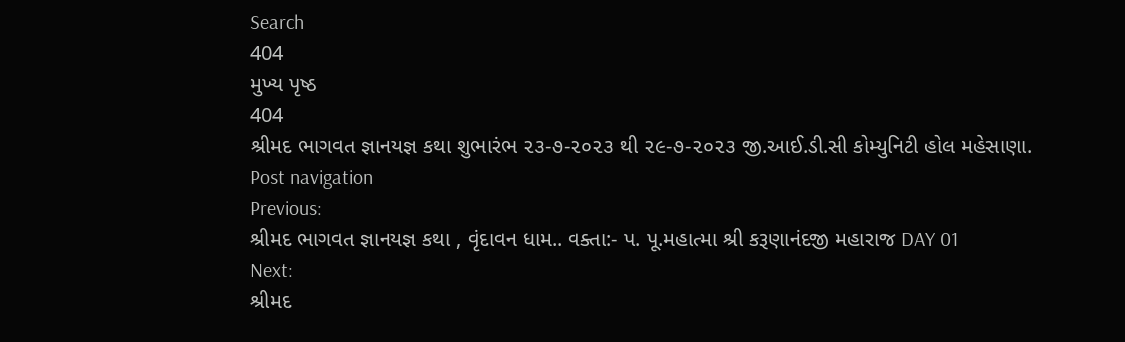Search
404
મુખ્ય પૃષ્ઠ
404
શ્રીમદ ભાગવત જ્ઞાનયજ્ઞ કથા શુભારંભ ૨૩-૭-૨૦૨૩ થી ૨૯-૭-૨૦૨૩ જી.આઈ.ડી.સી કોમ્યુનિટી હોલ મહેસાણા.
Post navigation
Previous:
શ્રીમદ ભાગવત જ્ઞાનયજ્ઞ કથા , વૃંદાવન ધામ.. વક્તા:- પ. પૂ.મહાત્મા શ્રી કરૂણાનંદજી મહારાજ DAY 01
Next:
શ્રીમદ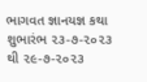ભાગવત જ્ઞાનયજ્ઞ કથા શુભારંભ ૨૩-૭-૨૦૨૩ થી ૨૯-૭-૨૦૨૩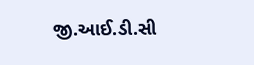જી.આઈ.ડી.સી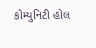કોમ્યુનિટી હોલ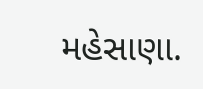મહેસાણા.